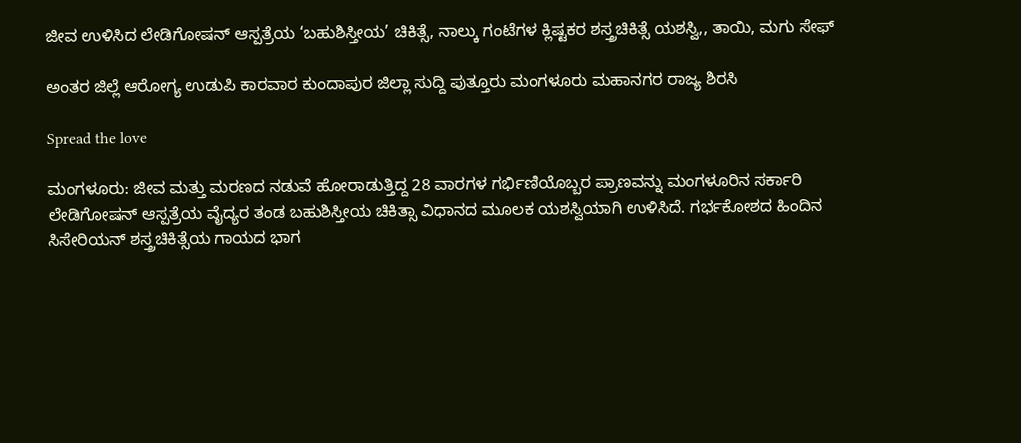ಜೀವ ಉಳಿಸಿದ ಲೇಡಿಗೋಷನ್ ಆಸ್ಪತ್ರೆಯ ‘ಬಹುಶಿಸ್ತೀಯ’ ಚಿಕಿತ್ಸೆ, ನಾಲ್ಕು ಗಂಟೆಗಳ ಕ್ಲಿಷ್ಟಕರ ಶಸ್ತ್ರಚಿಕಿತ್ಸೆ ಯಶಸ್ವಿ,, ತಾಯಿ, ಮಗು ಸೇಫ್

ಅಂತರ ಜಿಲ್ಲೆ ಆರೋಗ್ಯ ಉಡುಪಿ ಕಾರವಾರ ಕುಂದಾಪುರ ಜಿಲ್ಲಾ ಸುದ್ದಿ ಪುತ್ತೂರು ಮಂಗಳೂರು ಮಹಾನಗರ ರಾಜ್ಯ ಶಿರಸಿ

Spread the love

ಮಂಗಳೂರು: ಜೀವ ಮತ್ತು ಮರಣದ ನಡುವೆ ಹೋರಾಡುತ್ತಿದ್ದ 28 ವಾರಗಳ ಗರ್ಭಿಣಿಯೊಬ್ಬರ ಪ್ರಾಣವನ್ನು ಮಂಗಳೂರಿನ ಸರ್ಕಾರಿ ಲೇಡಿಗೋಷನ್ ಆಸ್ಪತ್ರೆಯ ವೈದ್ಯರ ತಂಡ ಬಹುಶಿಸ್ತೀಯ ಚಿಕಿತ್ಸಾ ವಿಧಾನದ ಮೂಲಕ ಯಶಸ್ವಿಯಾಗಿ ಉಳಿಸಿದೆ. ಗರ್ಭಕೋಶದ ಹಿಂದಿನ ಸಿಸೇರಿಯನ್ ಶಸ್ತ್ರಚಿಕಿತ್ಸೆಯ ಗಾಯದ ಭಾಗ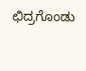ಛಿದ್ರಗೊಂಡು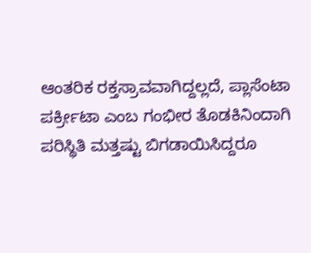ಆಂತರಿಕ ರಕ್ತಸ್ರಾವವಾಗಿದ್ದಲ್ಲದೆ, ಪ್ಲಾಸೆಂಟಾ ಪರ್ಕ್ರೀಟಾ ಎಂಬ ಗಂಭೀರ ತೊಡಕಿನಿಂದಾಗಿ ಪರಿಸ್ಥಿತಿ ಮತ್ತಷ್ಟು ಬಿಗಡಾಯಿಸಿದ್ದರೂ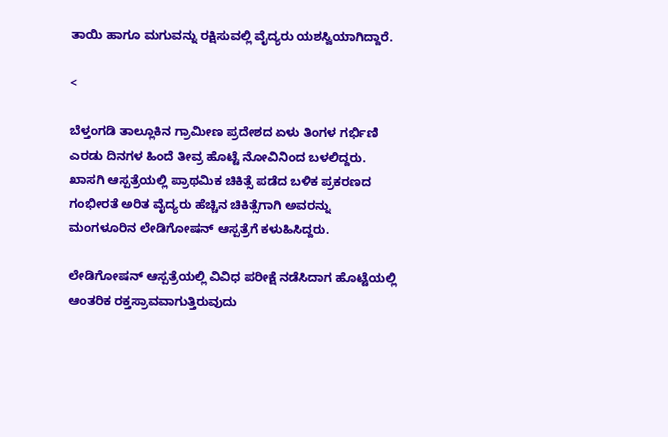ತಾಯಿ ಹಾಗೂ ಮಗುವನ್ನು ರಕ್ಷಿಸುವಲ್ಲಿ ವೈದ್ಯರು ಯಶಸ್ವಿಯಾಗಿದ್ದಾರೆ.

<

ಬೆಳ್ತಂಗಡಿ ತಾಲ್ಲೂಕಿನ ಗ್ರಾಮೀಣ ಪ್ರದೇಶದ ಏಳು ತಿಂಗಳ ಗರ್ಭಿಣಿ ಎರಡು ದಿನಗಳ ಹಿಂದೆ ತೀವ್ರ ಹೊಟ್ಟೆ ನೋವಿನಿಂದ ಬಳಲಿದ್ದರು. ಖಾಸಗಿ ಆಸ್ಪತ್ರೆಯಲ್ಲಿ ಪ್ರಾಥಮಿಕ ಚಿಕಿತ್ಸೆ ಪಡೆದ ಬಳಿಕ ಪ್ರಕರಣದ ಗಂಭೀರತೆ ಅರಿತ ವೈದ್ಯರು ಹೆಚ್ಚಿನ ಚಿಕಿತ್ಸೆಗಾಗಿ ಅವರನ್ನು ಮಂಗಳೂರಿನ ಲೇಡಿಗೋಷನ್ ಆಸ್ಪತ್ರೆಗೆ ಕಳುಹಿಸಿದ್ದರು.

ಲೇಡಿಗೋಷನ್ ಆಸ್ಪತ್ರೆಯಲ್ಲಿ ವಿವಿಧ ಪರೀಕ್ಷೆ ನಡೆಸಿದಾಗ ಹೊಟ್ಟೆಯಲ್ಲಿ ಆಂತರಿಕ ರಕ್ತಸ್ರಾವವಾಗುತ್ತಿರುವುದು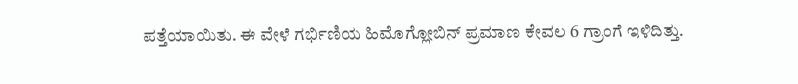ಪತ್ತೆಯಾಯಿತು. ಈ ವೇಳೆ ಗರ್ಭಿಣಿಯ ಹಿಮೊಗ್ಲೋಬಿನ್ ಪ್ರಮಾಣ ಕೇವಲ 6 ಗ್ರಾಂಗೆ ಇಳಿದಿತ್ತು.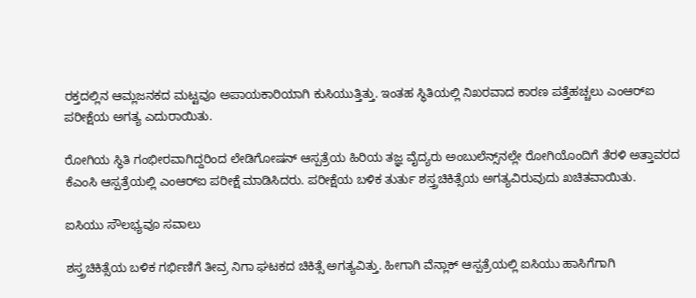ರಕ್ತದಲ್ಲಿನ ಆಮ್ಲಜನಕದ ಮಟ್ಟವೂ ಅಪಾಯಕಾರಿಯಾಗಿ ಕುಸಿಯುತ್ತಿತ್ತು. ಇಂತಹ ಸ್ಥಿತಿಯಲ್ಲಿ ನಿಖರವಾದ ಕಾರಣ ಪತ್ತೆಹಚ್ಚಲು ಎಂಆರ್‌ಐ ಪರೀಕ್ಷೆಯ ಅಗತ್ಯ ಎದುರಾಯಿತು.

ರೋಗಿಯ ಸ್ಥಿತಿ ಗಂಭೀರವಾಗಿದ್ದರಿಂದ ಲೇಡಿಗೋಷನ್ ಆಸ್ಪತ್ರೆಯ ಹಿರಿಯ ತಜ್ಞ ವೈದ್ಯರು ಅಂಬುಲೆನ್ಸ್‌ನಲ್ಲೇ ರೋಗಿಯೊಂದಿಗೆ ತೆರಳಿ ಅತ್ತಾವರದ ಕೆಎಂಸಿ ಆಸ್ಪತ್ರೆಯಲ್ಲಿ ಎಂಆರ್‌ಐ ಪರೀಕ್ಷೆ ಮಾಡಿಸಿದರು. ಪರೀಕ್ಷೆಯ ಬಳಿಕ ತುರ್ತು ಶಸ್ತ್ರಚಿಕಿತ್ಸೆಯ ಅಗತ್ಯವಿರುವುದು ಖಚಿತವಾಯಿತು.

ಐಸಿಯು ಸೌಲಭ್ಯವೂ ಸವಾಲು

ಶಸ್ತ್ರಚಿಕಿತ್ಸೆಯ ಬಳಿಕ ಗರ್ಭಿಣಿಗೆ ತೀವ್ರ ನಿಗಾ ಘಟಕದ ಚಿಕಿತ್ಸೆ ಅಗತ್ಯವಿತ್ತು. ಹೀಗಾಗಿ ವೆನ್ಲಾಕ್ ಆಸ್ಪತ್ರೆಯಲ್ಲಿ ಐಸಿಯು ಹಾಸಿಗೆಗಾಗಿ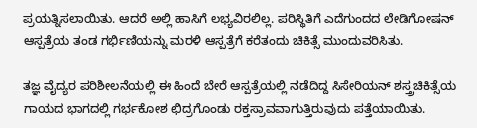ಪ್ರಯತ್ನಿಸಲಾಯಿತು. ಆದರೆ ಅಲ್ಲಿ ಹಾಸಿಗೆ ಲಭ್ಯವಿರಲಿಲ್ಲ. ಪರಿಸ್ಥಿತಿಗೆ ಎದೆಗುಂದದ ಲೇಡಿಗೋಷನ್ ಆಸ್ಪತ್ರೆಯ ತಂಡ ಗರ್ಭಿಣಿಯನ್ನು ಮರಳಿ ಆಸ್ಪತ್ರೆಗೆ ಕರೆತಂದು ಚಿಕಿತ್ಸೆ ಮುಂದುವರಿಸಿತು.

ತಜ್ಞ ವೈದ್ಯರ ಪರಿಶೀಲನೆಯಲ್ಲಿ ಈ ಹಿಂದೆ ಬೇರೆ ಆಸ್ಪತ್ರೆಯಲ್ಲಿ ನಡೆದಿದ್ದ ಸಿಸೇರಿಯನ್ ಶಸ್ತ್ರಚಿಕಿತ್ಸೆಯ ಗಾಯದ ಭಾಗದಲ್ಲಿ ಗರ್ಭಕೋಶ ಛಿದ್ರಗೊಂಡು ರಕ್ತಸ್ರಾವವಾಗುತ್ತಿರುವುದು ಪತ್ತೆಯಾಯಿತು.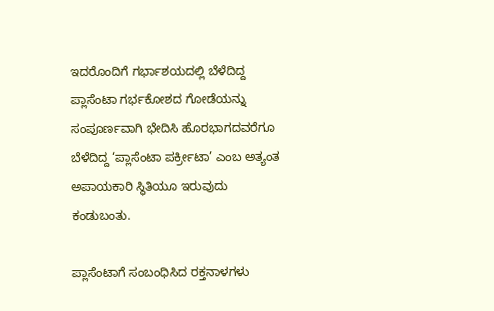ಇದರೊಂದಿಗೆ ಗರ್ಭಾಶಯದಲ್ಲಿ ಬೆಳೆದಿದ್ದ ಪ್ಲಾಸೆಂಟಾ ಗರ್ಭಕೋಶದ ಗೋಡೆಯನ್ನು ಸಂಪೂರ್ಣವಾಗಿ ಭೇದಿಸಿ ಹೊರಭಾಗದವರೆಗೂ ಬೆಳೆದಿದ್ದ ‘ಪ್ಲಾಸೆಂಟಾ ಪರ್ಕ್ರೀಟಾ’ ಎಂಬ ಅತ್ಯಂತ ಅಪಾಯಕಾರಿ ಸ್ಥಿತಿಯೂ ಇರುವುದು ಕಂಡುಬಂತು.

ಪ್ಲಾಸೆಂಟಾಗೆ ಸಂಬಂಧಿಸಿದ ರಕ್ತನಾಳಗಳು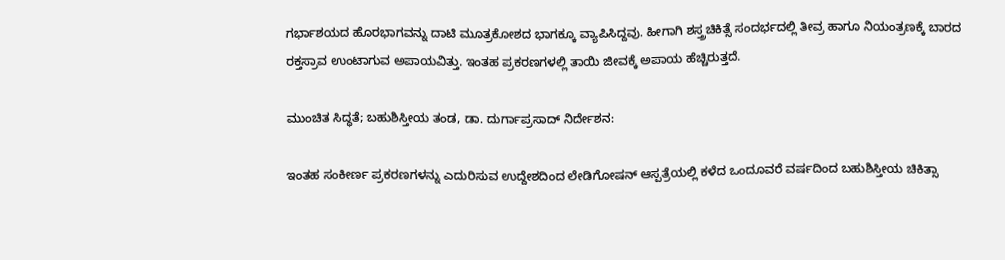ಗರ್ಭಾಶಯದ ಹೊರಭಾಗವನ್ನು ದಾಟಿ ಮೂತ್ರಕೋಶದ ಭಾಗಕ್ಕೂ ವ್ಯಾಪಿಸಿದ್ದವು. ಹೀಗಾಗಿ ಶಸ್ತ್ರಚಿಕಿತ್ಸೆ ಸಂದರ್ಭದಲ್ಲಿ ತೀವ್ರ ಹಾಗೂ ನಿಯಂತ್ರಣಕ್ಕೆ ಬಾರದ ರಕ್ತಸ್ರಾವ ಉಂಟಾಗುವ ಅಪಾಯವಿತ್ತು. ಇಂತಹ ಪ್ರಕರಣಗಳಲ್ಲಿ ತಾಯಿ ಜೀವಕ್ಕೆ ಅಪಾಯ ಹೆಚ್ಚಿರುತ್ತದೆ.

ಮುಂಚಿತ ಸಿದ್ಧತೆ; ಬಹುಶಿಸ್ತೀಯ ತಂಡ, ಡಾ. ದುರ್ಗಾಪ್ರಸಾದ್ ನಿರ್ದೇಶನ:

ಇಂತಹ ಸಂಕೀರ್ಣ ಪ್ರಕರಣಗಳನ್ನು ಎದುರಿಸುವ ಉದ್ದೇಶದಿಂದ ಲೇಡಿಗೋಷನ್ ಆಸ್ಪತ್ರೆಯಲ್ಲಿ ಕಳೆದ ಒಂದೂವರೆ ವರ್ಷದಿಂದ ಬಹುಶಿಸ್ತೀಯ ಚಿಕಿತ್ಸಾ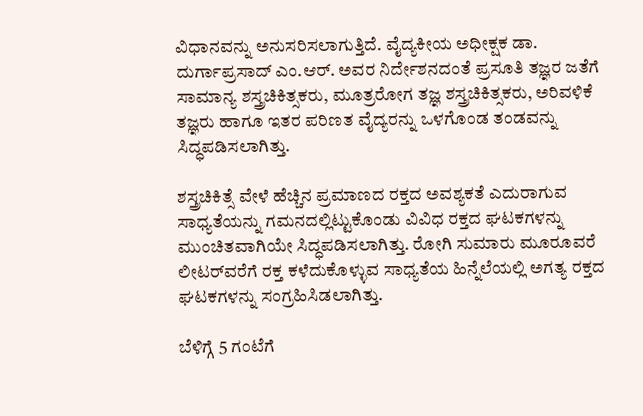ವಿಧಾನವನ್ನು ಅನುಸರಿಸಲಾಗುತ್ತಿದೆ. ವೈದ್ಯಕೀಯ ಅಧೀಕ್ಷಕ ಡಾ. ದುರ್ಗಾಪ್ರಸಾದ್ ಎಂ.ಆರ್. ಅವರ ನಿರ್ದೇಶನದಂತೆ ಪ್ರಸೂತಿ ತಜ್ಞರ ಜತೆಗೆ ಸಾಮಾನ್ಯ ಶಸ್ತ್ರಚಿಕಿತ್ಸಕರು, ಮೂತ್ರರೋಗ ತಜ್ಞ ಶಸ್ತ್ರಚಿಕಿತ್ಸಕರು, ಅರಿವಳಿಕೆ ತಜ್ಞರು ಹಾಗೂ ಇತರ ಪರಿಣತ ವೈದ್ಯರನ್ನು ಒಳಗೊಂಡ ತಂಡವನ್ನು ಸಿದ್ಧಪಡಿಸಲಾಗಿತ್ತು.

ಶಸ್ತ್ರಚಿಕಿತ್ಸೆ ವೇಳೆ ಹೆಚ್ಚಿನ ಪ್ರಮಾಣದ ರಕ್ತದ ಅವಶ್ಯಕತೆ ಎದುರಾಗುವ ಸಾಧ್ಯತೆಯನ್ನು ಗಮನದಲ್ಲಿಟ್ಟುಕೊಂಡು ವಿವಿಧ ರಕ್ತದ ಘಟಕಗಳನ್ನು ಮುಂಚಿತವಾಗಿಯೇ ಸಿದ್ಧಪಡಿಸಲಾಗಿತ್ತು. ರೋಗಿ ಸುಮಾರು ಮೂರೂವರೆ ಲೀಟರ್‌ವರೆಗೆ ರಕ್ತ ಕಳೆದುಕೊಳ್ಳುವ ಸಾಧ್ಯತೆಯ ಹಿನ್ನೆಲೆಯಲ್ಲಿ ಅಗತ್ಯ ರಕ್ತದ ಘಟಕಗಳನ್ನು ಸಂಗ್ರಹಿಸಿಡಲಾಗಿತ್ತು.

ಬೆಳಿಗ್ಗೆ 5 ಗಂಟೆಗೆ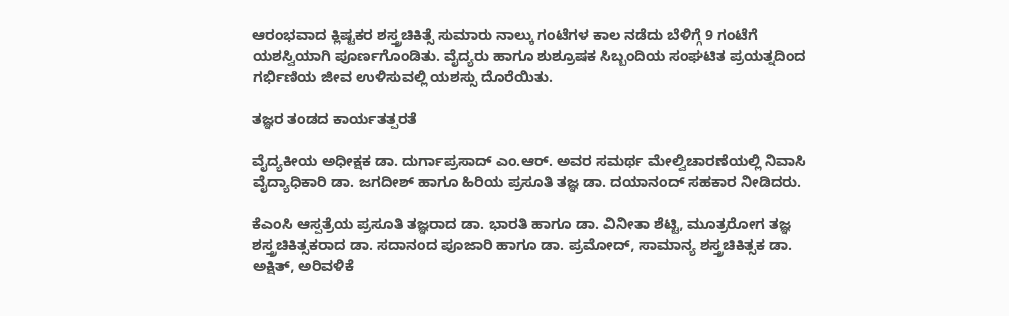ಆರಂಭವಾದ ಕ್ಲಿಷ್ಟಕರ ಶಸ್ತ್ರಚಿಕಿತ್ಸೆ ಸುಮಾರು ನಾಲ್ಕು ಗಂಟೆಗಳ ಕಾಲ ನಡೆದು ಬೆಳಿಗ್ಗೆ 9 ಗಂಟೆಗೆ ಯಶಸ್ವಿಯಾಗಿ ಪೂರ್ಣಗೊಂಡಿತು. ವೈದ್ಯರು ಹಾಗೂ ಶುಶ್ರೂಷಕ ಸಿಬ್ಬಂದಿಯ ಸಂಘಟಿತ ಪ್ರಯತ್ನದಿಂದ ಗರ್ಭಿಣಿಯ ಜೀವ ಉಳಿಸುವಲ್ಲಿ ಯಶಸ್ಸು ದೊರೆಯಿತು.

ತಜ್ಞರ ತಂಡದ ಕಾರ್ಯತತ್ಪರತೆ

ವೈದ್ಯಕೀಯ ಅಧೀಕ್ಷಕ ಡಾ. ದುರ್ಗಾಪ್ರಸಾದ್ ಎಂ.ಆರ್. ಅವರ ಸಮರ್ಥ ಮೇಲ್ವಿಚಾರಣೆಯಲ್ಲಿ ನಿವಾಸಿ ವೈದ್ಯಾಧಿಕಾರಿ ಡಾ. ಜಗದೀಶ್ ಹಾಗೂ ಹಿರಿಯ ಪ್ರಸೂತಿ ತಜ್ಞ ಡಾ. ದಯಾನಂದ್ ಸಹಕಾರ ನೀಡಿದರು.

ಕೆಎಂಸಿ ಆಸ್ಪತ್ರೆಯ ಪ್ರಸೂತಿ ತಜ್ಞರಾದ ಡಾ. ಭಾರತಿ ಹಾಗೂ ಡಾ. ವಿನೀತಾ ಶೆಟ್ಟಿ, ಮೂತ್ರರೋಗ ತಜ್ಞ ಶಸ್ತ್ರಚಿಕಿತ್ಸಕರಾದ ಡಾ. ಸದಾನಂದ ಪೂಜಾರಿ ಹಾಗೂ ಡಾ. ಪ್ರಮೋದ್, ಸಾಮಾನ್ಯ ಶಸ್ತ್ರಚಿಕಿತ್ಸಕ ಡಾ. ಅಕ್ಷಿತ್, ಅರಿವಳಿಕೆ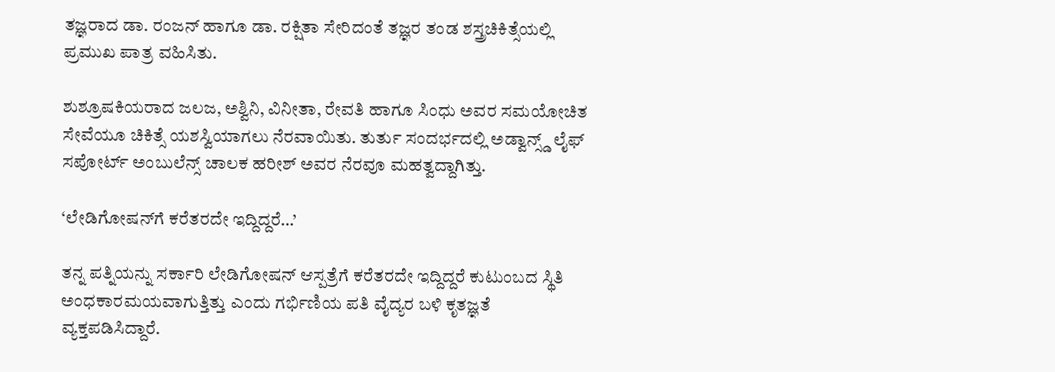ತಜ್ಞರಾದ ಡಾ. ರಂಜನ್ ಹಾಗೂ ಡಾ. ರಕ್ಷಿತಾ ಸೇರಿದಂತೆ ತಜ್ಞರ ತಂಡ ಶಸ್ತ್ರಚಿಕಿತ್ಸೆಯಲ್ಲಿ ಪ್ರಮುಖ ಪಾತ್ರ ವಹಿಸಿತು.

ಶುಶ್ರೂಷಕಿಯರಾದ ಜಲಜ, ಅಶ್ವಿನಿ, ವಿನೀತಾ, ರೇವತಿ ಹಾಗೂ ಸಿಂಧು ಅವರ ಸಮಯೋಚಿತ ಸೇವೆಯೂ ಚಿಕಿತ್ಸೆ ಯಶಸ್ವಿಯಾಗಲು ನೆರವಾಯಿತು. ತುರ್ತು ಸಂದರ್ಭದಲ್ಲಿ ಅಡ್ವಾನ್ಸ್ಡ್ ಲೈಫ್ ಸಪೋರ್ಟ್ ಅಂಬುಲೆನ್ಸ್ ಚಾಲಕ ಹರೀಶ್ ಅವರ ನೆರವೂ ಮಹತ್ವದ್ದಾಗಿತ್ತು.

‘ಲೇಡಿಗೋಷನ್‌ಗೆ ಕರೆತರದೇ ಇದ್ದಿದ್ದರೆ…’

ತನ್ನ ಪತ್ನಿಯನ್ನು ಸರ್ಕಾರಿ ಲೇಡಿಗೋಷನ್ ಆಸ್ಪತ್ರೆಗೆ ಕರೆತರದೇ ಇದ್ದಿದ್ದರೆ ಕುಟುಂಬದ ಸ್ಥಿತಿ ಅಂಧಕಾರಮಯವಾಗುತ್ತಿತ್ತು ಎಂದು ಗರ್ಭಿಣಿಯ ಪತಿ ವೈದ್ಯರ ಬಳಿ ಕೃತಜ್ಞತೆ ವ್ಯಕ್ತಪಡಿಸಿದ್ದಾರೆ.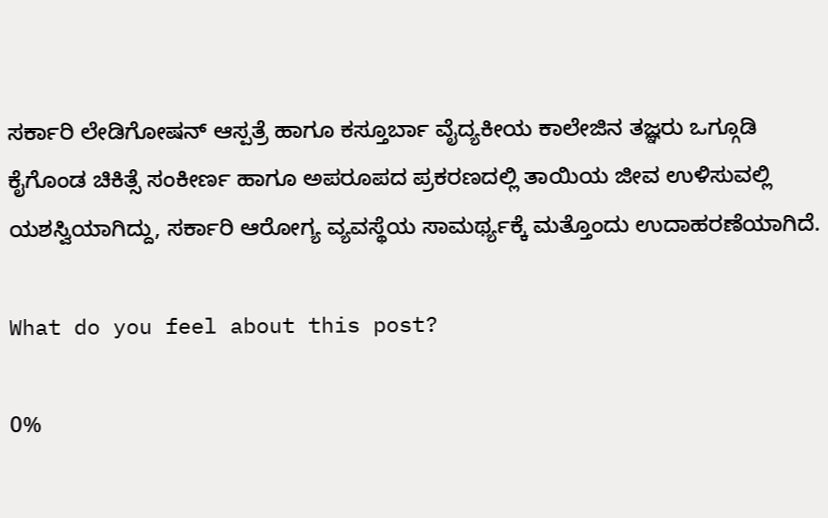ಸರ್ಕಾರಿ ಲೇಡಿಗೋಷನ್ ಆಸ್ಪತ್ರೆ ಹಾಗೂ ಕಸ್ತೂರ್ಬಾ ವೈದ್ಯಕೀಯ ಕಾಲೇಜಿನ ತಜ್ಞರು ಒಗ್ಗೂಡಿ ಕೈಗೊಂಡ ಚಿಕಿತ್ಸೆ ಸಂಕೀರ್ಣ ಹಾಗೂ ಅಪರೂಪದ ಪ್ರಕರಣದಲ್ಲಿ ತಾಯಿಯ ಜೀವ ಉಳಿಸುವಲ್ಲಿ ಯಶಸ್ವಿಯಾಗಿದ್ದು, ಸರ್ಕಾರಿ ಆರೋಗ್ಯ ವ್ಯವಸ್ಥೆಯ ಸಾಮರ್ಥ್ಯಕ್ಕೆ ಮತ್ತೊಂದು ಉದಾಹರಣೆಯಾಗಿದೆ.

What do you feel about this post?

0%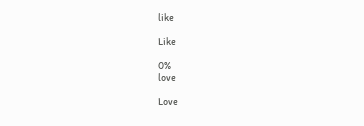like

Like

0%
love

Love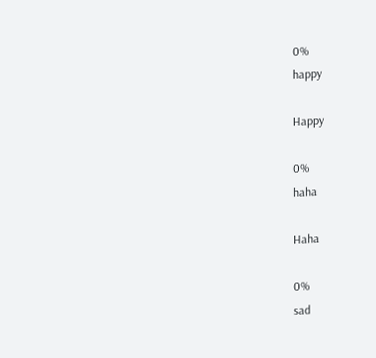0%
happy

Happy

0%
haha

Haha

0%
sad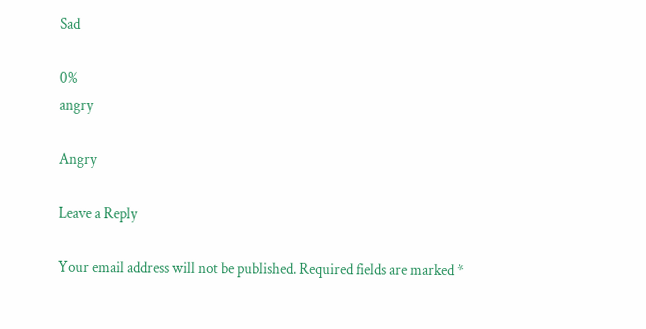Sad

0%
angry

Angry

Leave a Reply

Your email address will not be published. Required fields are marked *